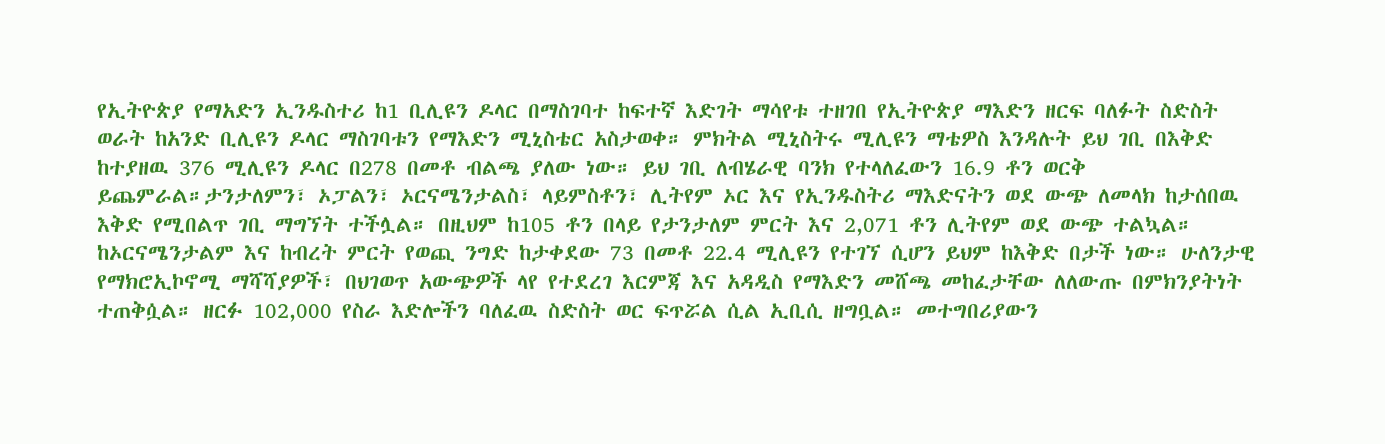የኢትዮጵያ የማአድን ኢንዱስተሪ ከ1 ቢሊዩን ዶላር በማስገባተ ከፍተኛ እድገት ማሳየቱ ተዘገበ የኢትዮጵያ ማእድን ዘርፍ ባለፉት ስድስት ወራት ከአንድ ቢሊዩን ዶላር ማስገባቱን የማእድን ሚኒስቴር አስታወቀ። ምክትል ሚኒስትሩ ሚሊዩን ማቴዎስ እንዳሉት ይህ ገቢ በእቅድ ከተያዘዉ 376 ሚሊዩን ዶላር በ278 በመቶ ብልጫ ያለው ነው። ይህ ገቢ ለብሄራዊ ባንክ የተላለፈውን 16.9 ቶን ወርቅ ይጨምራል።ታንታለምን፣ ኦፓልን፣ ኦርናሜንታልስ፣ ላይምስቶን፣ ሊትየም ኦር እና የኢንዱስትሪ ማእድናትን ወደ ውጭ ለመላክ ከታሰበዉ እቅድ የሚበልጥ ገቢ ማግኘት ተችሏል። በዚህም ከ105 ቶን በላይ የታንታለም ምርት እና 2,071 ቶን ሊትየም ወደ ውጭ ተልኳል። ከኦርናሜንታልም እና ከብረት ምርት የወጪ ንግድ ከታቀደው 73 በመቶ 22.4 ሚሊዩን የተገኘ ሲሆን ይህም ከእቅድ በታች ነው። ሁለንታዊ የማክሮኢኮኖሚ ማሻሻያዎች፣ በህገወጥ አውጭዎች ላየ የተደረገ እርምጃ እና አዳዲስ የማእድን መሸጫ መከፈታቸው ለለውጡ በምክንያትነት ተጠቅሷል። ዘርፉ 102,000 የስራ እድሎችን ባለፈዉ ስድስት ወር ፍጥሯል ሲል ኢቢሲ ዘግቧል። መተግበሪያውን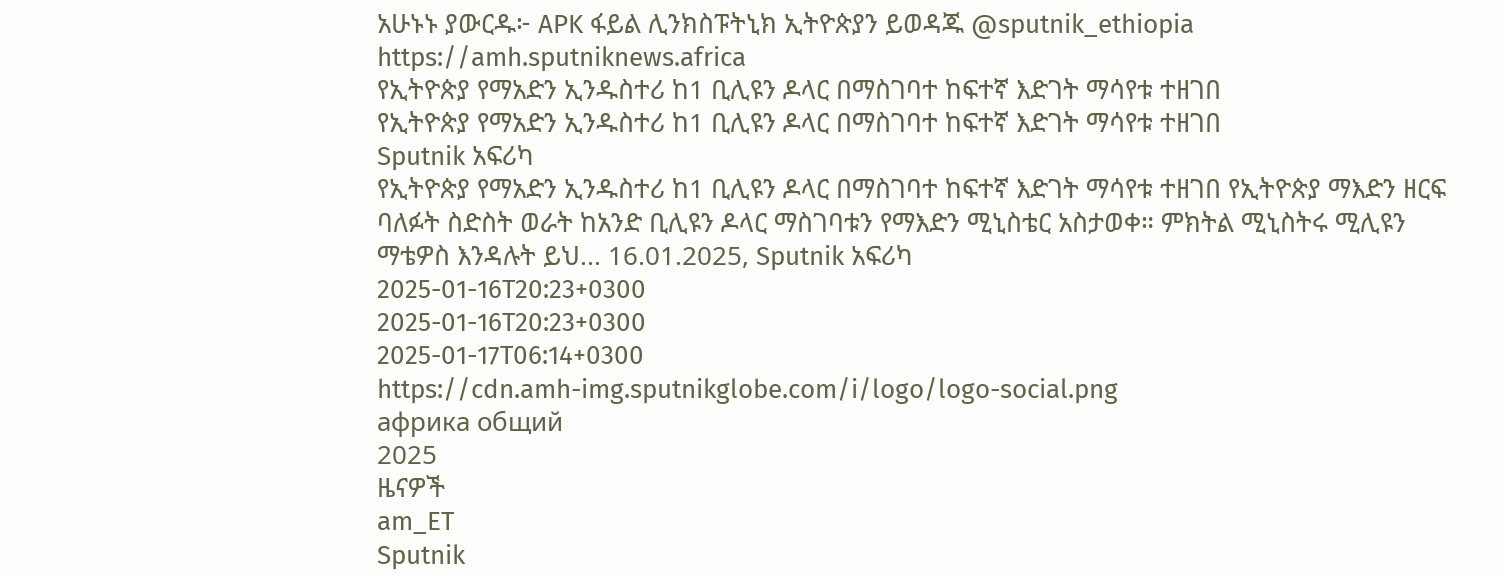አሁኑኑ ያውርዱ፦ APK ፋይል ሊንክስፑትኒክ ኢትዮጵያን ይወዳጁ @sputnik_ethiopia
https://amh.sputniknews.africa
የኢትዮጵያ የማአድን ኢንዱስተሪ ከ1 ቢሊዩን ዶላር በማስገባተ ከፍተኛ እድገት ማሳየቱ ተዘገበ
የኢትዮጵያ የማአድን ኢንዱስተሪ ከ1 ቢሊዩን ዶላር በማስገባተ ከፍተኛ እድገት ማሳየቱ ተዘገበ
Sputnik አፍሪካ
የኢትዮጵያ የማአድን ኢንዱስተሪ ከ1 ቢሊዩን ዶላር በማስገባተ ከፍተኛ እድገት ማሳየቱ ተዘገበ የኢትዮጵያ ማእድን ዘርፍ ባለፉት ስድስት ወራት ከአንድ ቢሊዩን ዶላር ማስገባቱን የማእድን ሚኒስቴር አስታወቀ። ምክትል ሚኒስትሩ ሚሊዩን ማቴዎስ እንዳሉት ይህ... 16.01.2025, Sputnik አፍሪካ
2025-01-16T20:23+0300
2025-01-16T20:23+0300
2025-01-17T06:14+0300
https://cdn.amh-img.sputnikglobe.com/i/logo/logo-social.png
африка общий
2025
ዜናዎች
am_ET
Sputnik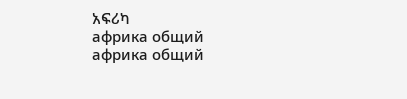አፍሪካ
африка общий
африка общий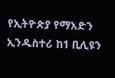የኢትዮጵያ የማአድን ኢንዱስተሪ ከ1 ቢሊዩን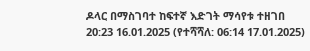ዶላር በማስገባተ ከፍተኛ እድገት ማሳየቱ ተዘገበ
20:23 16.01.2025 (የተሻሻለ: 06:14 17.01.2025)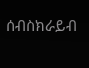ሰብስክራይብ